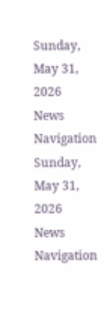Sunday, May 31, 2026
News Navigation
Sunday, May 31, 2026
News Navigation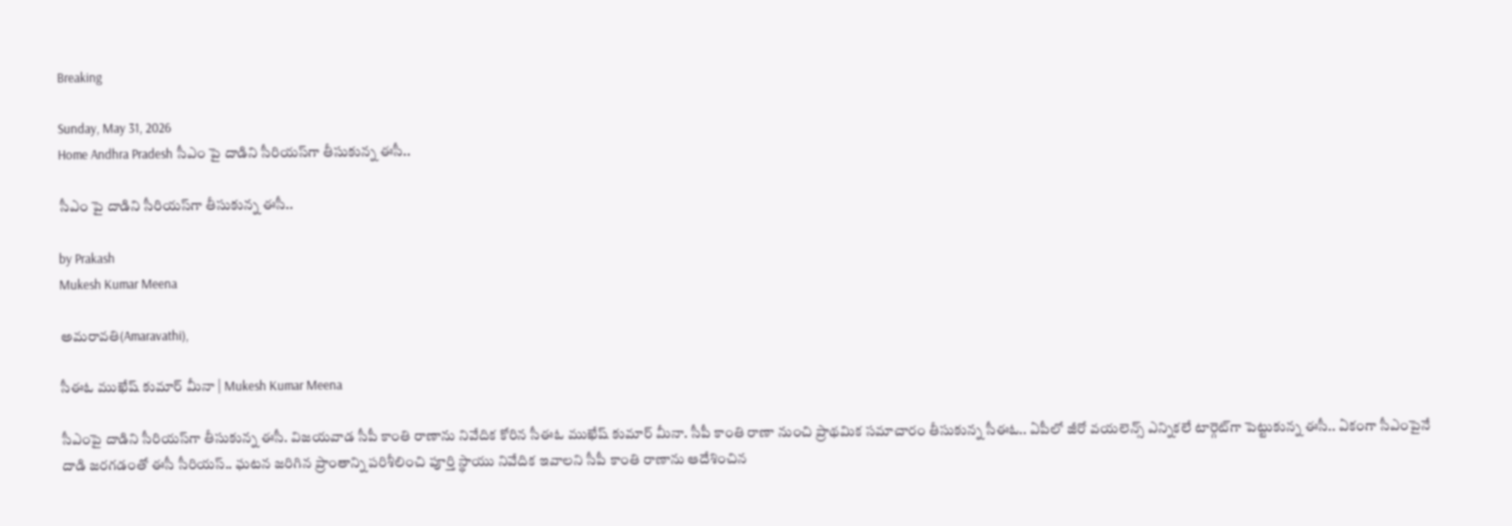Breaking

Sunday, May 31, 2026
Home Andhra Pradesh సీఎం పై దాడిని సీరియస్‌గా తీసుకున్న ఈసీ..

సీఎం పై దాడిని సీరియస్‌గా తీసుకున్న ఈసీ..

by Prakash
Mukesh Kumar Meena

అమరావతి(Amaravathi),

సీఈఓ ముఖేష్ కుమార్ మీనా | Mukesh Kumar Meena

సీఎంపై దాడిని సీరియస్‌గా తీసుకున్న ఈసీ. విజయవాడ సీపీ కాంతి రాణాను నివేదిక కోరిన సీఈఓ ముఖేష్ కుమార్ మీనా. సీపీ కాంతి రాణా నుంచి ప్రాథమిక సమాచారం తీసుకున్న సీఈఓ.. ఏపీలో జీరో వయలెన్స్‌ ఎన్నికలే టార్గెట్‌గా పెట్టుకున్న ఈసీ.. ఏకంగా సీఎంపైనే దాడి జరగడంతో ఈసీ సీరియస్.. ఘటన జరిగిన ప్రాంతాన్ని పరిశీలించి పూర్తి స్థాయు నివేదిక ఇవాలని సీపీ కాంతి రాణాను ఆదేశించిన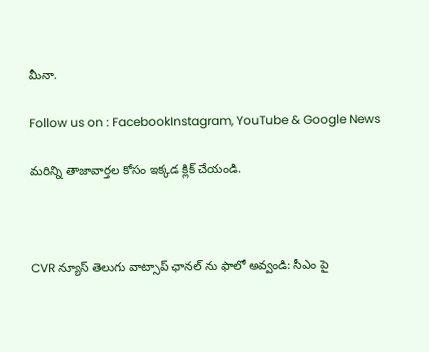మీనా.

Follow us on : FacebookInstagram, YouTube & Google News

మరిన్ని తాజావార్తల కోసం ఇక్కడ క్లిక్ చేయండి.



CVR న్యూస్ తెలుగు వాట్సాప్ ఛానల్ ను ఫాలో అవ్వండి: సీఎం పై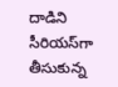దాడిని సీరియస్‌గా తీసుకున్న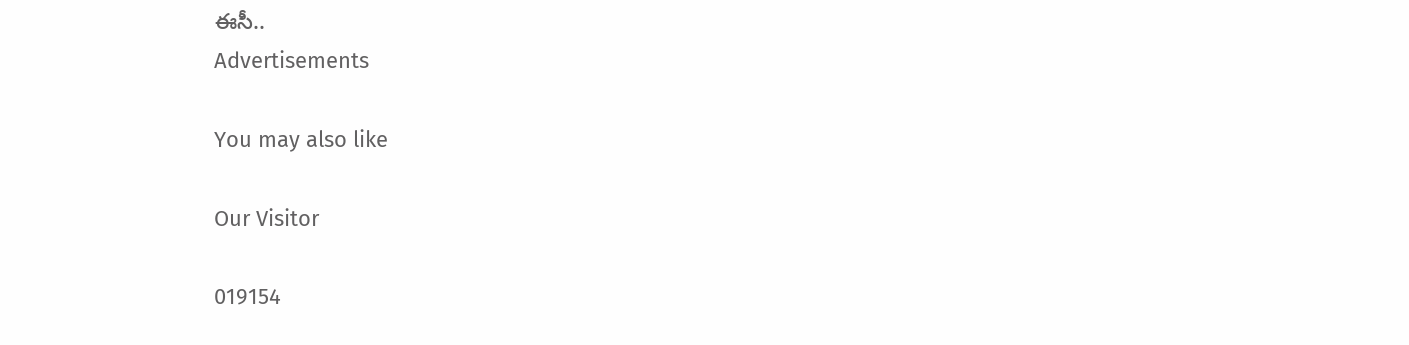ఈసీ..
Advertisements

You may also like

Our Visitor

019154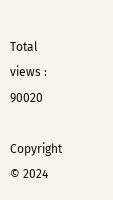Total views : 90020

Copyright © 2024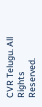CVR Telugu. All Rights Reserved.